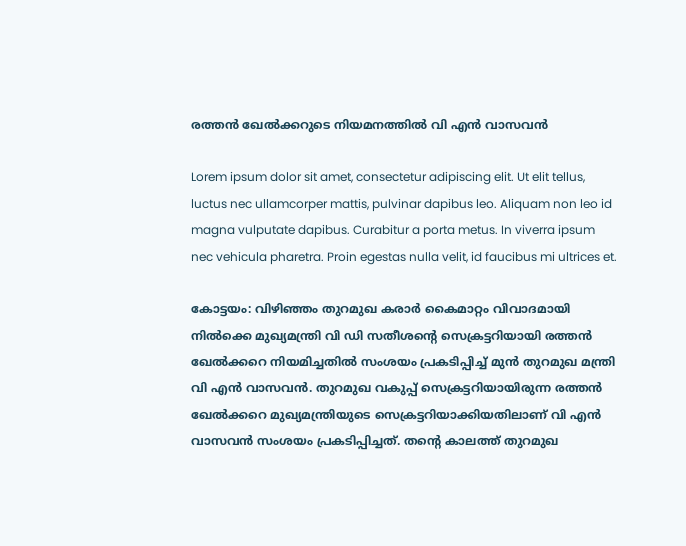രത്തൻ ഖേൽക്കറുടെ നിയമനത്തിൽ വി എൻ വാസവൻ

Lorem ipsum dolor sit amet, consectetur adipiscing elit. Ut elit tellus, luctus nec ullamcorper mattis, pulvinar dapibus leo. Aliquam non leo id magna vulputate dapibus. Curabitur a porta metus. In viverra ipsum nec vehicula pharetra. Proin egestas nulla velit, id faucibus mi ultrices et.

കോട്ടയം: വിഴിഞ്ഞം തുറമുഖ കരാര്‍ കൈമാറ്റം വിവാദമായി നില്‍ക്കെ മുഖ്യമന്ത്രി വി ഡി സതീശൻ്റെ സെക്രട്ടറിയായി രത്തന്‍ ഖേല്‍ക്കറെ നിയമിച്ചതിൽ സംശയം പ്രകടിപ്പിച്ച് മുന്‍ തുറമുഖ മന്ത്രി വി എന്‍ വാസവന്‍. തുറമുഖ വകുപ്പ് സെക്രട്ടറിയായിരുന്ന രത്തന്‍ ഖേല്‍ക്കറെ മുഖ്യമന്ത്രിയുടെ സെക്രട്ടറിയാക്കിയതിലാണ് വി എന്‍ വാസവന്‍ സംശയം പ്രകടിപ്പിച്ചത്. തന്റെ കാലത്ത് തുറമുഖ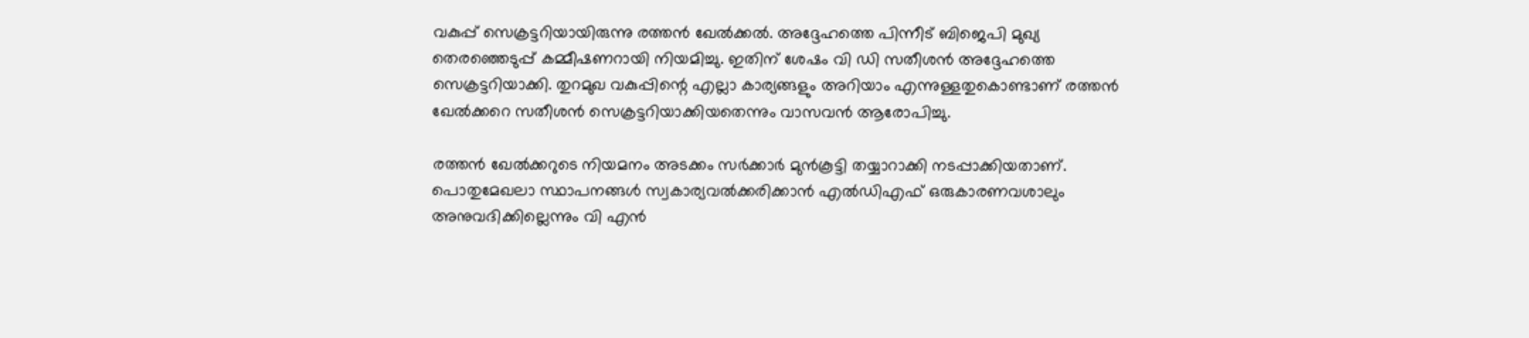വകുപ്പ് സെക്രട്ടറിയായിരുന്നു രത്തന്‍ ഖേല്‍ക്കല്‍. അദ്ദേഹത്തെ പിന്നീട് ബിജെപി മുഖ്യ തെരഞ്ഞെടുപ്പ് കമ്മീഷണറായി നിയമിച്ചു. ഇതിന് ശേഷം വി ഡി സതീശന്‍ അദ്ദേഹത്തെ സെക്രട്ടറിയാക്കി. തുറമുഖ വകുപ്പിന്റെ എല്ലാ കാര്യങ്ങളും അറിയാം എന്നുള്ളതുകൊണ്ടാണ് രത്തന്‍ ഖേല്‍ക്കറെ സതീശന്‍ സെക്രട്ടറിയാക്കിയതെന്നും വാസവന്‍ ആരോപിച്ചു.

രത്തന്‍ ഖേല്‍ക്കറുടെ നിയമനം അടക്കം സര്‍ക്കാര്‍ മുന്‍കൂട്ടി തയ്യാറാക്കി നടപ്പാക്കിയതാണ്. പൊതുമേഖലാ സ്ഥാപനങ്ങള്‍ സ്വകാര്യവല്‍ക്കരിക്കാന്‍ എല്‍ഡിഎഫ് ഒരുകാരണവശാലും അനുവദിക്കില്ലെന്നും വി എന്‍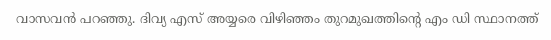വാസവന്‍ പറഞ്ഞു. ദിവ്യ എസ് അയ്യരെ വിഴിഞ്ഞം തുറമുഖത്തിന്റെ എം ഡി സ്ഥാനത്ത്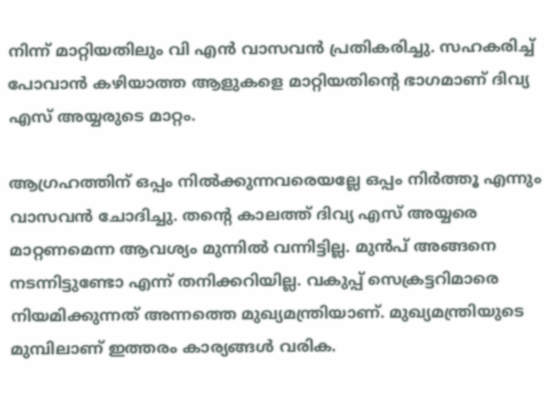നിന്ന് മാറ്റിയതിലും വി എന്‍ വാസവന്‍ പ്രതികരിച്ചു. സഹകരിച്ച് പോവാന്‍ കഴിയാത്ത ആളുകളെ മാറ്റിയതിന്റെ ഭാഗമാണ് ദിവ്യ എസ് അയ്യരുടെ മാറ്റം.

ആഗ്രഹത്തിന് ഒപ്പം നില്‍ക്കുന്നവരെയല്ലേ ഒപ്പം നിര്‍ത്തൂ എന്നും വാസവന്‍ ചോദിച്ചു. തന്റെ കാലത്ത് ദിവ്യ എസ് അയ്യരെ മാറ്റണമെന്ന ആവശ്യം മുന്നില്‍ വന്നിട്ടില്ല. മുന്‍പ് അങ്ങനെ നടന്നിട്ടുണ്ടോ എന്ന് തനിക്കറിയില്ല. വകുപ്പ് സെക്രട്ടറിമാരെ നിയമിക്കുന്നത് അന്നത്തെ മുഖ്യമന്ത്രിയാണ്. മുഖ്യമന്ത്രിയുടെ മുമ്പിലാണ് ഇത്തരം കാര്യങ്ങള്‍ വരിക.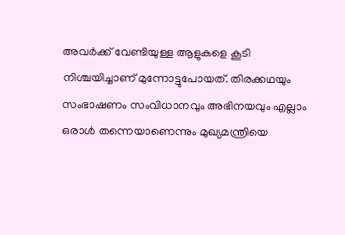അവര്‍ക്ക് വേണ്ടിയുള്ള ആളുകളെ കൂടി നിശ്ചയിച്ചാണ് മുന്നോട്ടുപോയത്. തിരക്കഥയും സംഭാഷണം സംവിധാനവും അഭിനയവും എല്ലാം ഒരാള്‍ തന്നെയാണെന്നും മുഖ്യമന്ത്രിയെ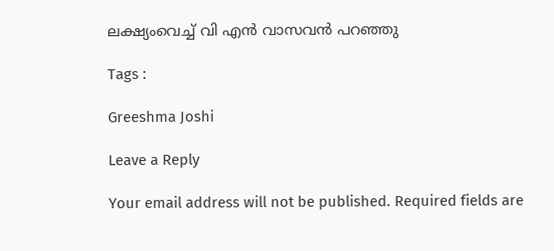ലക്ഷ്യംവെച്ച് വി എന്‍ വാസവന്‍ പറഞ്ഞു

Tags :

Greeshma Joshi

Leave a Reply

Your email address will not be published. Required fields are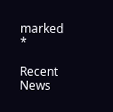marked *

Recent News